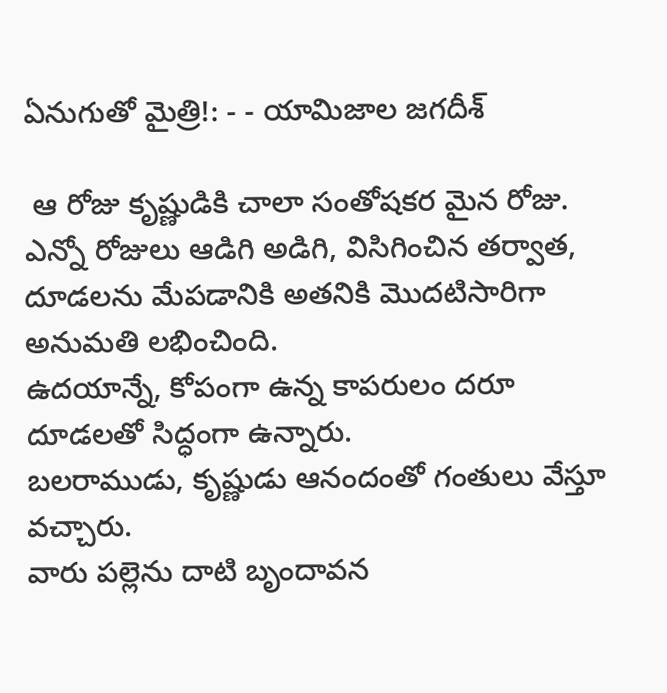ఏనుగుతో మైత్రి!: - - యామిజాల జగదీశ్

 ఆ రోజు కృష్ణుడికి చాలా సంతోషకర మైన రోజు.
ఎన్నో రోజులు ఆడిగి అడిగి, విసిగించిన తర్వాత, దూడలను మేపడానికి అతనికి మొదటిసారిగా అనుమతి లభించింది.
ఉదయాన్నే, కోపంగా ఉన్న కాపరులం దరూ దూడలతో సిద్ధంగా ఉన్నారు.
బలరాముడు, కృష్ణుడు ఆనందంతో గంతులు వేస్తూ వచ్చారు.
వారు పల్లెను దాటి బృందావన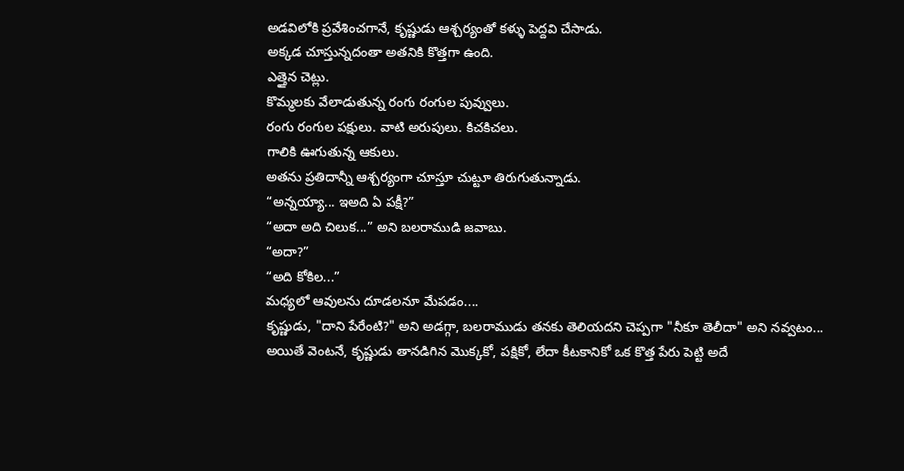అడవిలోకి ప్రవేశించగానే, కృష్ణుడు ఆశ్చర్యంతో కళ్ళు పెద్దవి చేసాడు.
అక్కడ చూస్తున్నదంతా అతనికి కొత్తగా ఉంది.
ఎత్తైన చెట్లు.
కొమ్మలకు వేలాడుతున్న రంగు రంగుల పువ్వులు.
రంగు రంగుల పక్షులు. వాటి అరుపులు. కిచకిచలు.
గాలికి ఊగుతున్న ఆకులు.
అతను ప్రతిదాన్నీ ఆశ్చర్యంగా చూస్తూ చుట్టూ తిరుగుతున్నాడు.
“అన్నయ్యా... ఇఅది ఏ పక్షీ?”
“అదా అది చిలుక...” అని బలరాముడి జవాబు.
“అదా?”
“అది కోకిల...”
మధ్యలో ఆవులను దూడలనూ మేపడం....
కృష్ణుడు, "దాని పేరేంటి?" అని అడగ్గా, బలరాముడు తనకు తెలియదని చెప్పగా "నీకూ తెలీదా" అని నవ్వటం...
అయితే వెంటనే, కృష్ణుడు తానడిగిన మొక్కకో, పక్షికో, లేదా కీటకానికో ఒక కొత్త పేరు పెట్టి అదే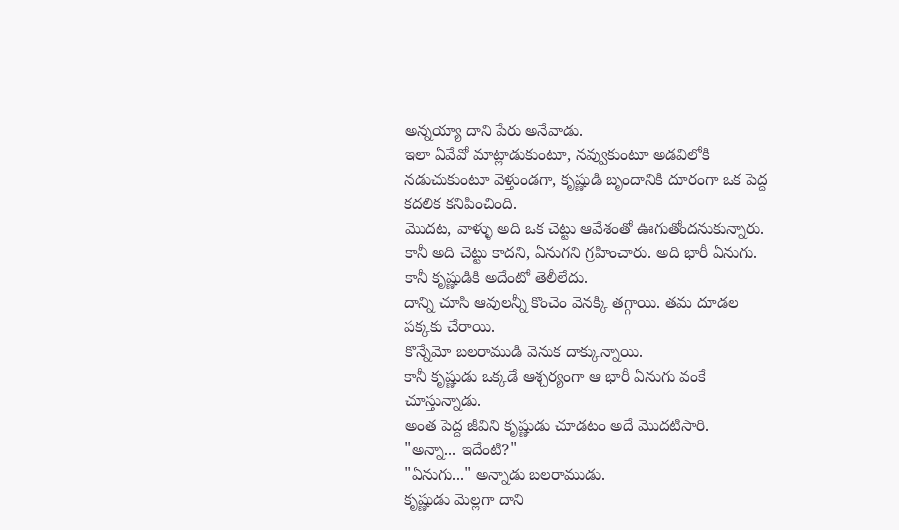అన్నయ్యా దాని పేరు అనేవాడు.
ఇలా ఏవేవో మాట్లాడుకుంటూ, నవ్వుకుంటూ అడవిలోకి నడుచుకుంటూ వెళ్తుండగా, కృష్ణుడి బృందానికి దూరంగా ఒక పెద్ద కదలిక కనిపించింది.
మొదట, వాళ్ళు అది ఒక చెట్టు ఆవేశంతో ఊగుతోందనుకున్నారు. కానీ అది చెట్టు కాదని, ఏనుగని గ్రహించారు. అది భారీ ఏనుగు. కానీ కృష్ణుడికి అదేంటో తెలీలేదు.
దాన్ని చూసి ఆవులన్నీ కొంచెం వెనక్కి తగ్గాయి. తమ దూడల పక్కకు చేరాయి.
కొన్నేమో బలరాముడి వెనుక దాక్కున్నాయి.
కానీ కృష్ణుడు ఒక్కడే ఆశ్చర్యంగా ఆ భారీ ఏనుగు వంకే చూస్తున్నాడు.
అంత పెద్ద జీవిని కృష్ణుడు చూడటం అదే మొదటిసారి.
"అన్నా... ఇదేంటి?"
"ఏనుగు..." అన్నాడు బలరాముడు.
కృష్ణుడు మెల్లగా దాని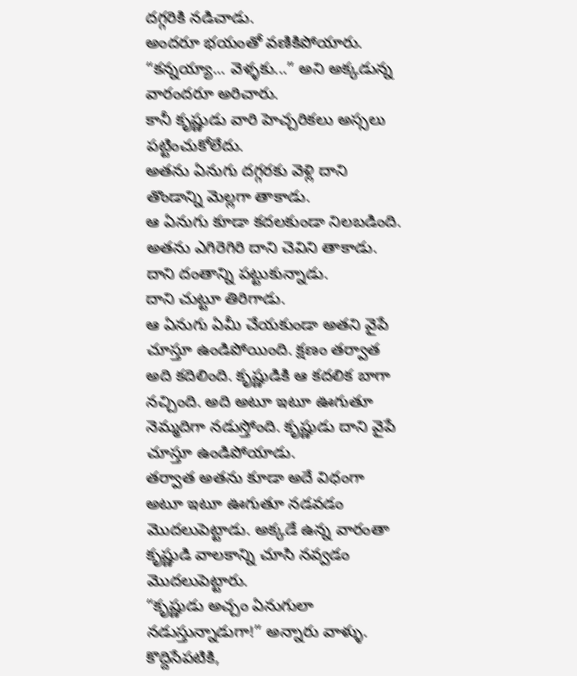దగ్గరికి నడిచాడు.
అందరూ భయంతో వణికిపోయారు.
“కన్నయ్యా... వెళ్ళకు...” అని అక్కడున్న వారందరూ అరిచారు.
కానీ కృష్ణుడు వారి హెచ్చరికలు అస్సలు పట్టించుకోలేదు.
అతను ఏనుగు దగ్గరకు వెళ్లి దాని తొండాన్ని మెల్లగా తాకాడు.
ఆ ఏనుగు కూడా కదలకుండా నిలబడింది.
అతను ఎగిరెగిరి దాని చెవిని తాకాడు.
దాని దంతాన్ని పట్టుకున్నాడు.
దాని చుట్టూ తిరిగాడు.
ఆ ఏనుగు ఏమీ చేయకుండా అతని వైపే చూస్తూ ఉండిపోయింది. క్షణం తర్వాత అది కదిలింది. కృష్ణుడికి ఆ కదలిక బాగా నచ్చింది. అది అటూ ఇటూ ఊగుతూ నెమ్మదిగా నడుస్తోంది. కృష్ణుడు దాని వైపే చూస్తూ ఉండిపోయాడు.
తర్వాత అతను కూడా అదే విధంగా అటూ ఇటూ ఊగుతూ నడవడం మొదలుపెట్టాడు. అక్కడే ఉన్న వారంతా కృష్ణుడి వాలకాన్ని చూసి నవ్వడం మొదలుపెట్టారు.
“కృష్ణుడు అచ్చం ఏనుగులా నడుస్తున్నాడుగా!” అన్నారు వాళ్ళు.
కొద్దిసేపటికి,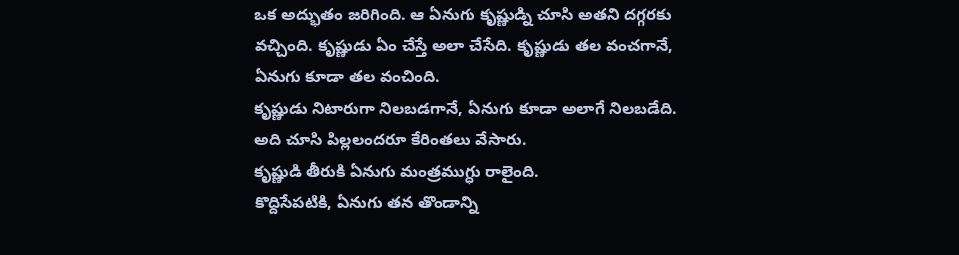ఒక అద్భుతం జరిగింది. ఆ ఏనుగు కృష్ణుడ్ని చూసి అతని దగ్గరకు వచ్చింది. కృష్ణుడు ఏం చేస్తే అలా చేసేది. కృష్ణుడు తల వంచగానే, ఏనుగు కూడా తల వంచింది.
కృష్ణుడు నిటారుగా నిలబడగానే, ఏనుగు కూడా అలాగే నిలబడేది.
అది చూసి పిల్లలందరూ కేరింతలు వేసారు.
కృష్ణుడి తీరుకి ఏనుగు మంత్రముగ్ధు రాలైంది.
కొద్దిసేపటికి, ఏనుగు తన తొండాన్ని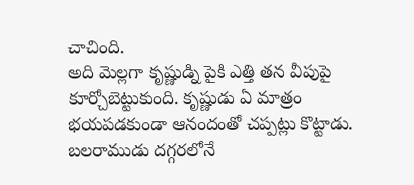చాచింది.
అది మెల్లగా కృష్ణుడ్ని పైకి ఎత్తి తన వీపుపై కూర్చోబెట్టుకుంది. కృష్ణుడు ఏ మాత్రం భయపడకుండా ఆనందంతో చప్పట్లు కొట్టాడు. బలరాముడు దగ్గరలోనే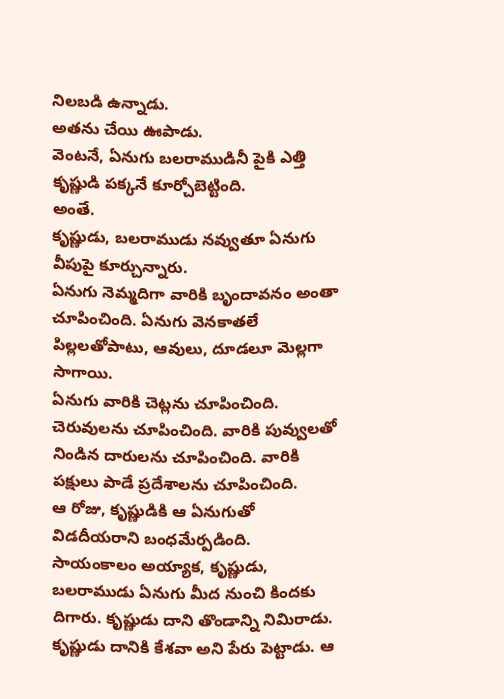నిలబడి ఉన్నాడు.
అతను చేయి ఊపాడు.
వెంటనే, ఏనుగు బలరాముడినీ పైకి ఎత్తి కృష్ణుడి పక్కనే కూర్చోబెట్టింది.
అంతే.
కృష్ణుడు, బలరాముడు నవ్వుతూ ఏనుగు వీపుపై కూర్చున్నారు.
ఏనుగు నెమ్మదిగా వారికి బృందావనం అంతా చూపించింది. ఏనుగు వెనకాతలే పిల్లలతోపాటు, ఆవులు, దూడలూ మెల్లగా సాగాయి.
ఏనుగు వారికి చెట్లను చూపించింది. చెరువులను చూపించింది. వారికి పువ్వులతో నిండిన దారులను చూపించింది. వారికి పక్షులు పాడే ప్రదేశాలను చూపించింది.
ఆ రోజు, కృష్ణుడికి ఆ ఏనుగుతో విడదీయరాని బంధమేర్పడింది.
సాయంకాలం అయ్యాక, కృష్ణుడు, బలరాముడు ఏనుగు మీద నుంచి కిందకు దిగారు. కృష్ణుడు దాని తొండాన్ని నిమిరాడు. కృష్ణుడు దానికి కేశవా అని పేరు పెట్టాడు. ఆ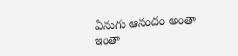ఏనుగు ఆనందం అంతా ఇంతా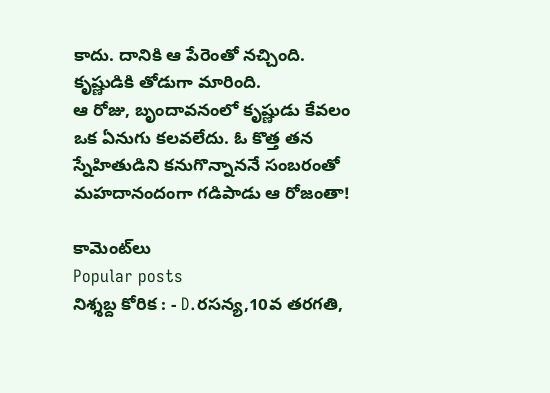కాదు. దానికి ఆ పేరెంతో నచ్చింది. కృష్ణుడికి తోడుగా మారింది.
ఆ రోజు, బృందావనంలో కృష్ణుడు కేవలం ఒక ఏనుగు కలవలేదు. ఓ కొత్త తన స్నేహితుడిని కనుగొన్నాననే సంబరంతో మహదానందంగా గడిపాడు ఆ రోజంతా!

కామెంట్‌లు
Popular posts
నిశ్శబ్ద కోరిక : - D.రసన్య,10వ తరగతి,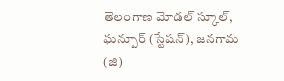తెలంగాణ మోడల్ స్కూల్, ఘన్పూర్ (స్టేషన్), జనగామ (జి)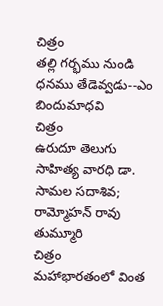చిత్రం
తల్లి గర్భము నుండి ధనము తేడెవ్వడు--ఎం బిందుమాధవి
చిత్రం
ఉరుదూ తెలుగు సాహిత్య వారధి డా. సామల సదాశివ; రామ్మోహన్ రావు తుమ్మూరి
చిత్రం
మహాభారతంలో వింత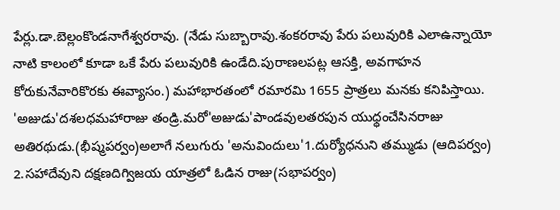పేర్లు.డా.బెల్లంకొండనాగేశ్వరరావు. (నేడు సుబ్బారావు.శంకరరావు పేరు పలువురికి ఎలాఉన్నాయో నాటి కాలంలో కూడా ఒకే పేరు పలువురికి ఉండేది.పురాణలపట్ల ఆసక్తి, అవగాహన కోరుకునేవారికొరకు ఈవ్యాసం.) మహాభారతంలో రమారమి 1655 ప్రాత్రలు మనకు కనిపిస్తాయి. 'అజుడు'దశలధమహారాజు తండ్రి.మరో'అజుడు'పాండవులతరపున యుధ్ధంచేసినరాజు అతిరథుడు.(భీష్మపర్వం)అలాగే నలుగురు 'అనువిందులు'1.దుర్యోధనుని తమ్ముడు (ఆదిపర్వం) 2.సహాదేవుని దక్షణదిగ్విజయ యాత్రలో ఓడిన రాజు(సభాపర్వం)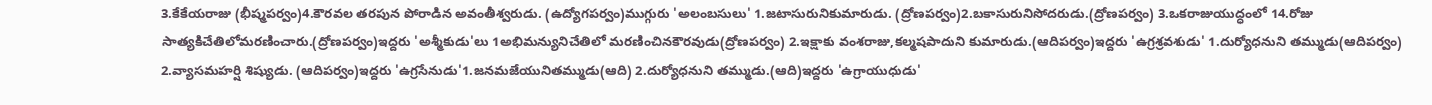3.కేకేయరాజు (భీష్మపర్వం)4.కౌరవల తరపున పోరాడిన అవంతీశ్వరుడు. (ఉద్యోగపర్వం)ముగ్గురు 'అలంబసులు' 1.జటాసురునికుమారుడు. (ద్రోణపర్వం)2.బకాసురునిసోదరుడు.(ద్రోణపర్వం) 3.ఒకరాజుయుద్ధంలో 14.రోజు సాత్యకిచేతిలోమరణించారు.(ద్రోణపర్వం)ఇద్దరు 'అశ్మీకుడు'లు 1అభిమన్యునిచేతిలో మరణించినకౌరవుడు(ద్రోణపర్వం) 2.ఇక్షాకు వంశరాజు,కల్మషపాదుని కుమారుడు.(ఆదిపర్వం)ఇద్దరు 'ఉగ్రశ్రవశుడు' 1.దుర్యోధనుని తమ్ముడు(ఆదిపర్వం) 2.వ్యాసమహర్షి శిష్యుడు. (ఆదిపర్వం)ఇద్దరు 'ఉగ్రసేనుడు'1.జనమజేయునితమ్ముడు(ఆది) 2.దుర్యోధనుని తమ్ముడు.(ఆది)ఇద్దరు 'ఉగ్రాయుధుడు'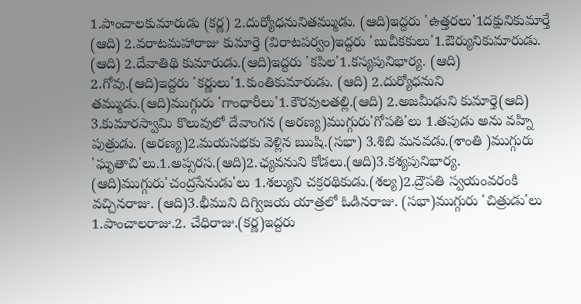1.పాంచాలకుమారుడు (కర్ణ) 2.దుర్యోధనునితమ్ముడు. (ఆది)ఇద్దరు 'ఉత్తరలు'1దక్షునికుమార్తే (ఆది) 2.వరాటమహారాజు కుమార్తె (విరాటపర్వం)ఇద్దరు 'బుచీకకులు'1.ఔర్యునికుమారుడు. (ఆది) 2.దేవాతిథి కుమారుడు.(ఆది)ఇద్దరు 'కపిల'1.కస్యపునిభార్య. (ఆది) 2.గోవు.(ఆది)ఇద్దరు 'కర్ణులు'1.కుంతికుమారుడు. (ఆది) 2.దుర్యోధనుని తమ్ముడు.(ఆది)ముగ్గురు 'గాంధారీలు'1.కౌరవులతల్లి.(ఆది) 2.అజమీఢుని కుమార్తె(ఆది) 3.కుమారస్వామి కొలువులో దేవాంగన (అరణ్య)ముగ్గురు'గోపతి'లు 1.తపుడు అను వహ్ని పుత్రుడు. (అరణ్య)2.మయసభకు వెళ్లిన ఋషి.(సభా) 3.శిబి మనవడు.(శాంతి )ముగ్గురు 'ఘృతాచి'లు.1.అప్సరస.(ఆది)2.ఛ్యవనుని కోడలు.(ఆది)3.కశ్యపునిభార్య. (ఆది)ముగ్గురు'చంద్రసేనుడు'లు 1.శల్యుని చక్రరథికుడు.(శల్య)2.ద్రౌపతి స్వయంవరంకి వచ్చినరాజు. (ఆది)3.భీముని దిగ్విజయ యాత్రలో ఓడినరాజు. (సభా)ముగ్గురు 'చిత్రుడు'లు 1.పాంచాలరాజు.2. చేధిరాజు.(కర్ణ)ఇద్దరు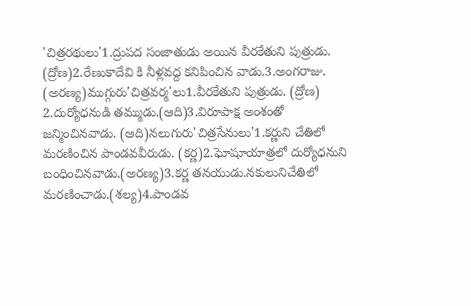'చిత్రరథులు'1.ద్రుపద సంజాతుడు అయిన వీరకేతుని పుత్రుడు. (ద్రోణ)2.రేణుకాదేవి కి నీళ్లవద్ద కనిపించిన వాడు.3.అంగరాజు. (అరణ్య)ముగ్గురు'చిత్రవర్మ'లు1.వీరకేతుని పుత్రుడు. (ద్రోణ) 2.దుర్యోధనుడి తమ్ముడు.(ఆది)3.విరూపాక్ష అంశంతో జన్మించినవాడు. (ఆది)నలుగురు'చిత్రసేనులు'1.కర్ణుని చేతిలో మరణించిన పాండవవీరుడు. (కర్ణ)2.ఘోషూయాత్రలో దుర్యోధనుని బంధించినవాడు.(అరణ్య)3.కర్ణ తనయుడు.నకులునిచేతిలో మరణించాడు.(శల్య)4.పాండవ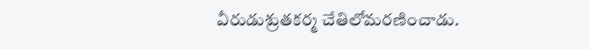వీరుడుశ్రుతకర్మ చేతిలోమరణించాడు.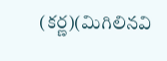(కర్ణ)(మిగిలినవి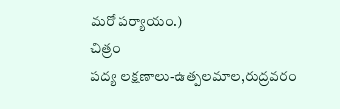మరో పర్యాయం.)
చిత్రం
పద్య లక్షణాలు-ఉత్పలమాల,రుద్రవరం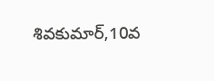శివకుమార్,10వ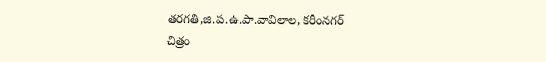తరగతి,జి.ప.ఉ.పా.వావిలాల, కరీంనగర్
చిత్రం